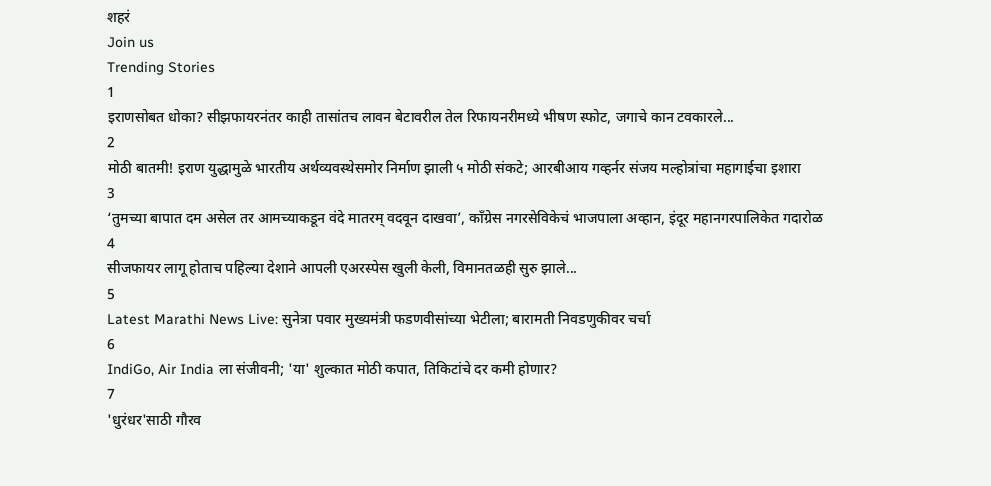शहरं
Join us
Trending Stories
1
इराणसोबत धोका? सीझफायरनंतर काही तासांतच लावन बेटावरील तेल रिफायनरीमध्ये भीषण स्फोट, जगाचे कान टवकारले...
2
मोठी बातमी! इराण युद्धामुळे भारतीय अर्थव्यवस्थेसमोर निर्माण झाली ५ मोठी संकटे; आरबीआय गव्हर्नर संजय मल्होत्रांचा महागाईचा इशारा
3
‘तुमच्या बापात दम असेल तर आमच्याकडून वंदे मातरम् वदवून दाखवा’, काँग्रेस नगरसेविकेचं भाजपाला अव्हान, इंदूर महानगरपालिकेत गदारोळ
4
सीजफायर लागू होताच पहिल्या देशाने आपली एअरस्पेस खुली केली, विमानतळही सुरु झाले...
5
Latest Marathi News Live: सुनेत्रा पवार मुख्यमंत्री फडणवीसांच्या भेटीला; बारामती निवडणुकीवर चर्चा
6
IndiGo, Air India ला संजीवनी; 'या' शुल्कात मोठी कपात, तिकिटांचे दर कमी होणार?
7
'धुरंधर'साठी गौरव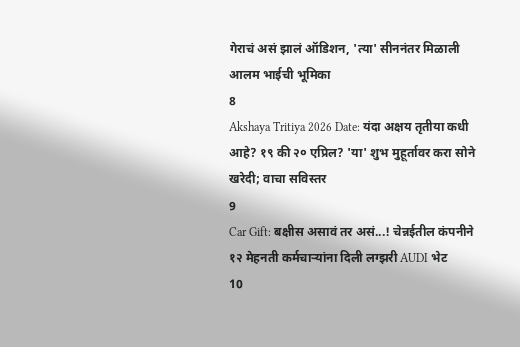गेराचं असं झालं ऑडिशन, 'त्या' सीननंतर मिळाली आलम भाईची भूमिका
8
Akshaya Tritiya 2026 Date: यंदा अक्षय तृतीया कधी आहे? १९ की २० एप्रिल? 'या' शुभ मुहूर्तावर करा सोने खरेदी; वाचा सविस्तर
9
Car Gift: बक्षीस असावं तर असं...! चेन्नईतील कंपनीने १२ मेहनती कर्मचाऱ्यांना दिली लग्झरी AUDI भेट
10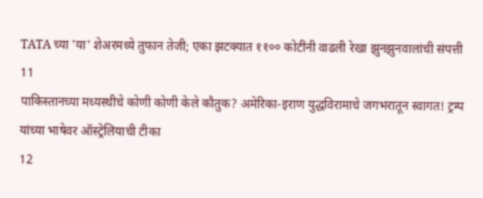TATA च्या 'या' शेअरमध्ये तुफान तेजी; एका झटक्यात ११०० कोटींनी वाढली रेखा झुनझुनवालांची संपत्ती
11
पाकिस्तानच्या मध्यस्थीचे कोणी कोणी केले कौतुक? अमेरिका-इराण युद्धविरामाचे जगभरातून स्वागत! ट्रम्प यांच्या भाषेवर ऑस्ट्रेलियाची टीका
12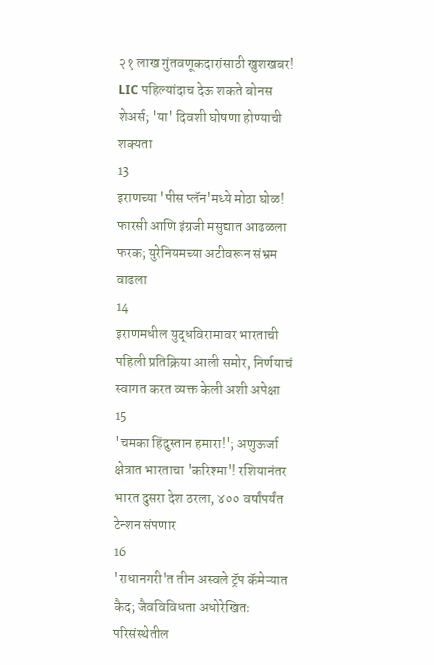२१ लाख गुंतवणूकदारांसाठी खुशखबर! LIC पहिल्यांदाच देऊ शकते बोनस शेअर्स; 'या' दिवशी घोषणा होण्याची शक्यता
13
इराणच्या 'पीस प्लॅन'मध्ये मोठा घोळ! फारसी आणि इंग्रजी मसुद्यात आढळला फरक; युरेनियमच्या अटीवरून संभ्रम वाढला
14
इराणमधील युद्धविरामावर भारताची पहिली प्रतिक्रिया आली समोर, निर्णयाचं स्वागत करत व्यक्त केली अशी अपेक्षा
15
'चमका हिंदुस्तान हमारा!'; अणुऊर्जा क्षेत्रात भारताचा 'करिश्मा'! रशियानंतर भारत दुसरा देश ठरला, ४०० वर्षांपर्यंत टेन्शन संपणार
16
'राधानगरी'त तीन अस्वले ट्रॅप कॅमेऱ्यात कैद; जैवविविधता अधोरेखितः परिसंस्थेतील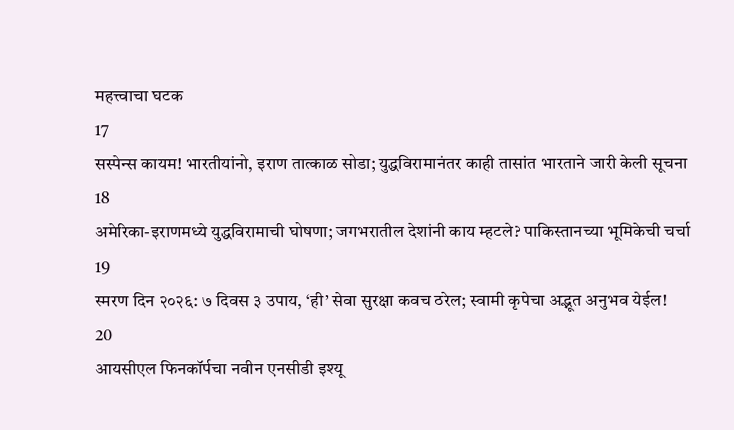महत्त्वाचा घटक
17
सस्पेन्स कायम! भारतीयांनो, इराण तात्काळ सोडा; युद्धविरामानंतर काही तासांत भारताने जारी केली सूचना
18
अमेरिका-इराणमध्ये युद्धविरामाची घोषणा; जगभरातील देशांनी काय म्हटले? पाकिस्तानच्या भूमिकेची चर्चा
19
स्मरण दिन २०२६: ७ दिवस ३ उपाय, ‘ही’ सेवा सुरक्षा कवच ठरेल; स्वामी कृपेचा अद्भूत अनुभव येईल!
20
आयसीएल फिनकॉर्पचा नवीन एनसीडी इश्यू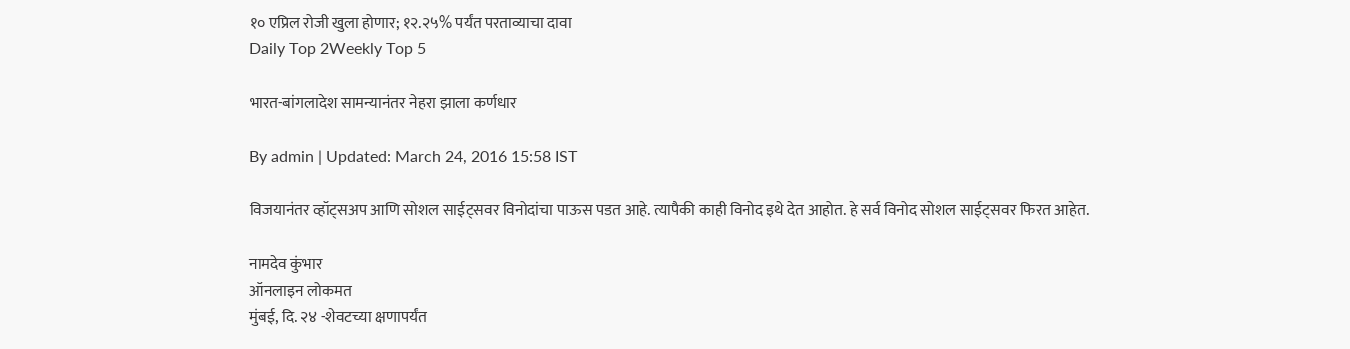१० एप्रिल रोजी खुला होणार; १२.२५% पर्यंत परताव्याचा दावा
Daily Top 2Weekly Top 5

भारत-बांगलादेश सामन्यानंतर नेहरा झाला कर्णधार

By admin | Updated: March 24, 2016 15:58 IST

विजयानंतर व्हॉट्सअप आणि सोशल साईट्सवर विनोदांचा पाऊस पडत आहे. त्यापैकी काही विनोद इथे देत आहोत. हे सर्व विनोद सोशल साईट्सवर फिरत आहेत.

नामदेव कुंभार
ऑनलाइन लोकमत
मुंबई, दि. २४ -शेवटच्या क्षणापर्यंत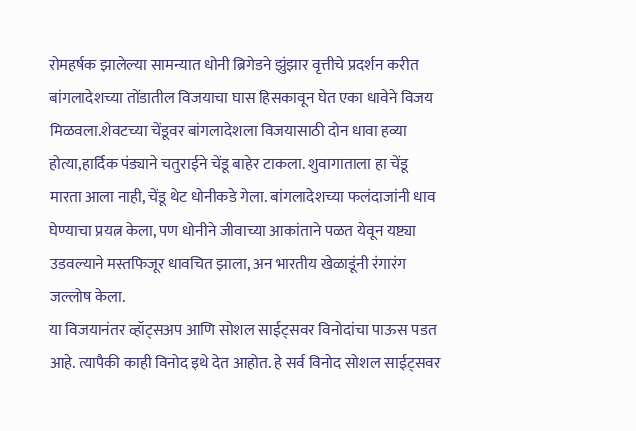रोमहर्षक झालेल्या सामन्यात धोनी ब्रिगेडने झुंझार वृत्तीचे प्रदर्शन करीत बांगलादेशच्या तोंडातील विजयाचा घास हिसकावून घेत एका धावेने विजय मिळवला.शेवटच्या चेंडूवर बांगलादेशला विजयासाठी दोन धावा हव्या होत्या,हार्दिक पंड्याने चतुराईने चेंडू बाहेर टाकला. शुवागाताला हा चेंडू मारता आला नाही, चेंडू थेट धोनीकडे गेला. बांगलादेशच्या फलंदाजांनी धाव घेण्याचा प्रयत्न केला, पण धोनीने जीवाच्या आकांताने पळत येवून यष्ट्या उडवल्याने मस्तफिजूर धावचित झाला, अन भारतीय खेळाडूंनी रंगारंग जल्लोष केला.
या विजयानंतर व्हॉट्सअप आणि सोशल साईट्सवर विनोदांचा पाऊस पडत आहे. त्यापैकी काही विनोद इथे देत आहोत. हे सर्व विनोद सोशल साईट्सवर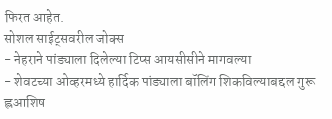फिरत आहेत.
सोशल साईट्सवरील जोक्स
- नेहराने पांड्याला दिलेल्या टिप्स आयसीसीने मागवल्या
- शेवटच्या ओव्हरमध्ये हार्दिक पांड्याला बॉलिंग शिकविल्याबद्दल गुरू ह्लआशिष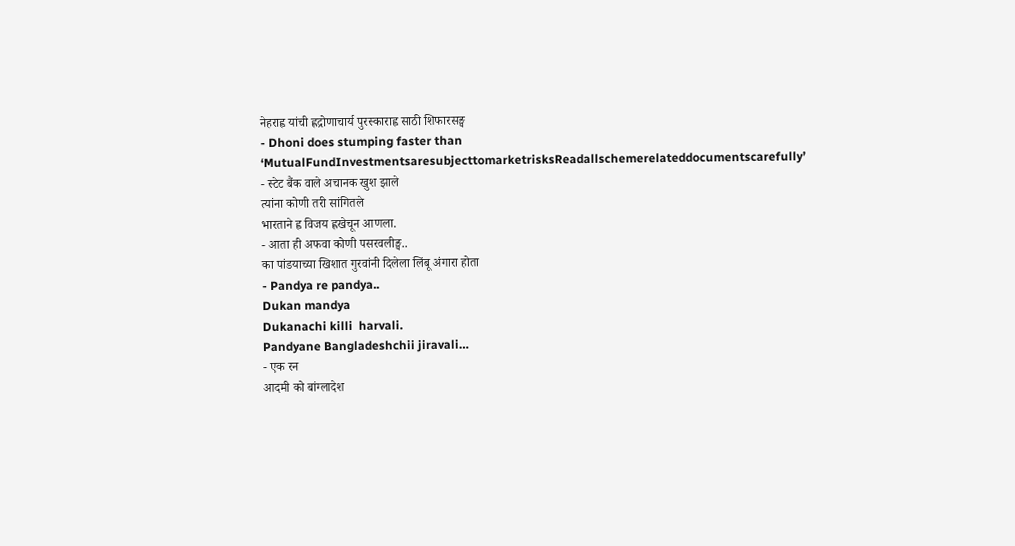नेहराह्व यांची ह्लद्रोणाचार्य पुरस्काराह्व साठी शिफारसङ्घ
- Dhoni does stumping faster than ‘MutualFundInvestmentsaresubjecttomarketrisksReadallschemerelateddocumentscarefully’
- स्टेट बैंक वाले अचानक खुश झाले
त्यांना कोणी तरी सांगितले
भारताने ह्व विजय ह्लखेचून आणला.
- आता ही अफवा कोणी पसरवलीङ्घ..
का पांडयाच्या खिशात गुरवांनी दिलेला लिंबू अंगारा होता
- Pandya re pandya..
Dukan mandya
Dukanachi killi  harvali.
Pandyane Bangladeshchii jiravali…
- एक रन
आदमी को बांग्लादेश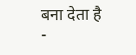बना देता है
-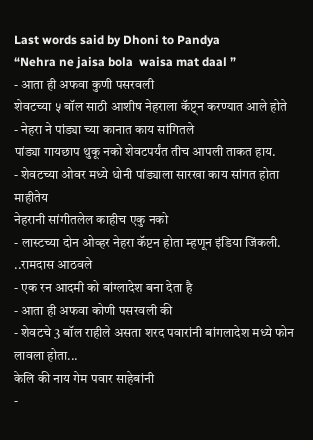Last words said by Dhoni to Pandya
“Nehra ne jaisa bola  waisa mat daal ”
- आता ही अफवा कुणी पसरवली
शेवटच्या ५ बॉल साठी आशीष नेहराला कॅप्ट्न करण्यात आले होते
- नेहरा ने पांड्या च्या कानात काय सांगितले
पांड्या गायछाप थुकू नको शेवटपर्यंत तीच आपली ताकत हाय.
- शेवटच्या ओवर मध्ये धोनी पांड्याला सारखा काय सांगत होता माहीतेय
नेहरानी सांगीतलेल काहीच एकु नको
- लास्टच्या दोन ओव्हर नेहरा कॅप्टन होता म्हणून इंडिया जिंकली. ..रामदास आठवले
- एक रन आदमी को बांग्लादेश बना देता है
- आता ही अफवा कोणी पसरवली की
- शेवटचे 3 बॉल राहीले असता शरद पवारांनी बांगलादेश मध्ये फोन लावला होता...
केलि की नाय गेम पवार साहेबांनी
-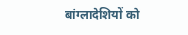बांग्लादेशियों को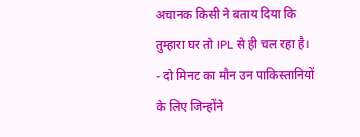अचानक किसी ने बताय दिया कि तुम्हारा घर तो IPL से ही चल रहा है।
- दो मिनट का मौन उन पाकिस्तानियों के लिए जिन्होंने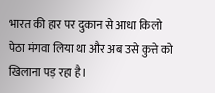भारत की हार पर दुकान से आधा किलो पेठा मंगवा लिया था और अब उसे कुत्ते को खिलाना पड़ रहा है।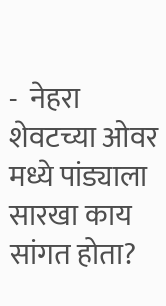-  नेहरा शेवटच्या ओवर मध्ये पांड्याला सारखा काय सांगत होता?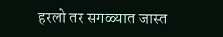हरलो तर सगळ्यात जास्त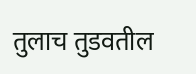तुलाच तुडवतील